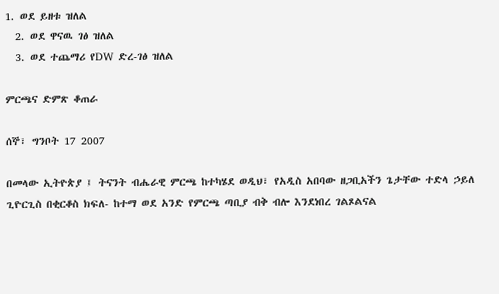1. ወደ ይዘቱ ዝለል
  2. ወደ ዋናዉ ገፅ ዝለል
  3. ወደ ተጨማሪ የDW ድረ-ገፅ ዝለል

ምርጫና ድምጽ ቆጠራ

ሰኞ፣ ግንቦት 17 2007

በመላው ኢትዮጵያ ፤ ትናንት ብሔራዊ ምርጫ ከተካሄደ ወዲህ፣ የአዲስ አበባው ዘጋቢአችን ጌታቸው ተድላ ኃይለ ጊዮርጊስ በቂርቆስ ክፍለ- ከተማ ወደ አንድ የምርጫ ጣቢያ ብቅ ብሎ እንደነበረ ገልጾልናል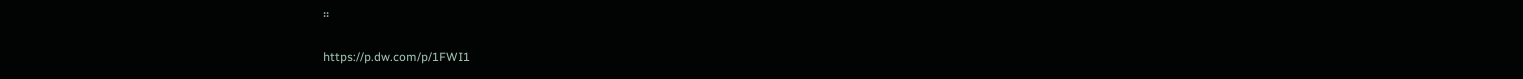።

https://p.dw.com/p/1FWI1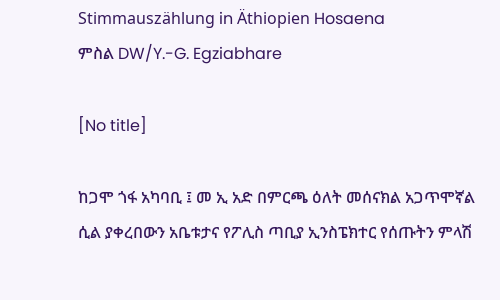Stimmauszählung in Äthiopien Hosaena
ምስል DW/Y.-G. Egziabhare

[No title]

ከጋሞ ጎፋ አካባቢ ፤ መ ኢ አድ በምርጫ ዕለት መሰናክል አጋጥሞኛል ሲል ያቀረበውን አቤቱታና የፖሊስ ጣቢያ ኢንስፔክተር የሰጡትን ምላሽ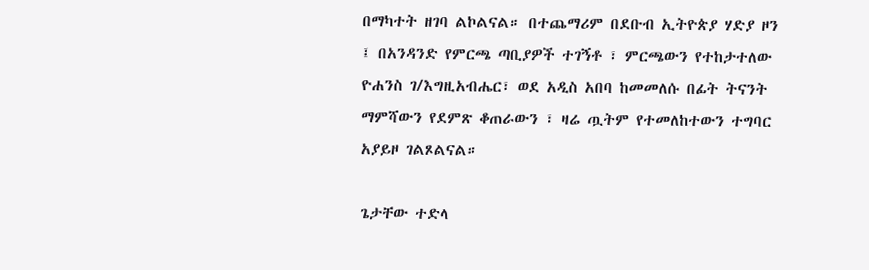በማካተት ዘገባ ልኮልናል። በተጨማሪም በደቡብ ኢትዮጵያ ሃድያ ዞን ፤ በአንዳንድ የምርጫ ጣቢያዎች ተገኝቶ ፣ ምርጫውን የተከታተለው ዮሐንስ ገ/እግዚአብሔር፣ ወደ አዲስ አበባ ከመመለሱ በፊት ትናንት ማምሻውን የደምጽ ቆጠራውን ፣ ዛሬ ጧትም የተመለከተውን ተግባር አያይዞ ገልጾልናል።

ጌታቸው ተድላ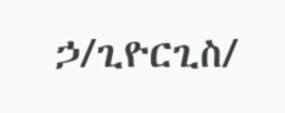ኃ/ጊዮርጊስ/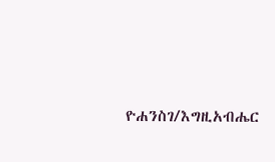ዮሐንስገ/እግዚአብሔር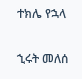ተክሌ የኋላ

ኂሩት መለሰ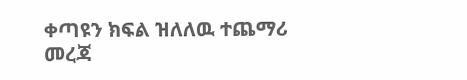ቀጣዩን ክፍል ዝለለዉ ተጨማሪ መረጃ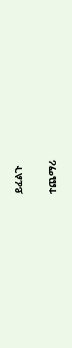ይፈልጉ

ተጨማሪ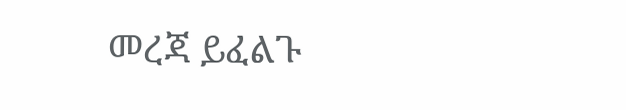መረጃ ይፈልጉ